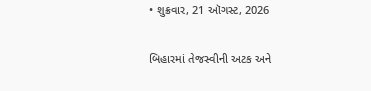• શુક્રવાર, 21 ઑગસ્ટ, 2026

બિહારમાં તેજસ્વીની અટક અને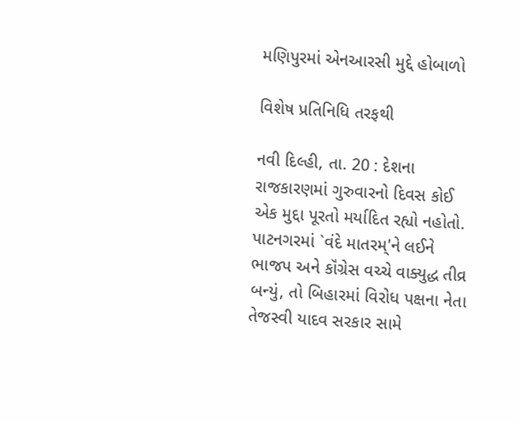મણિપુરમાં એનઆરસી મુદ્દે હોબાળો

વિશેષ પ્રતિનિધિ તરફથી

નવી દિલ્હી, તા. 20 : દેશના રાજકારણમાં ગુરુવારનો દિવસ કોઈ એક મુદ્દા પૂરતો મર્યાદિત રહ્યો નહોતો. પાટનગરમાં `વંદે માતરમ્'ને લઈને ભાજપ અને કૉંગ્રેસ વચ્ચે વાક્યુદ્ધ તીવ્ર બન્યું, તો બિહારમાં વિરોધ પક્ષના નેતા તેજસ્વી યાદવ સરકાર સામે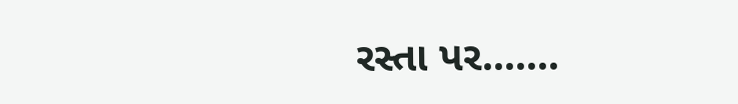રસ્તા પર.......